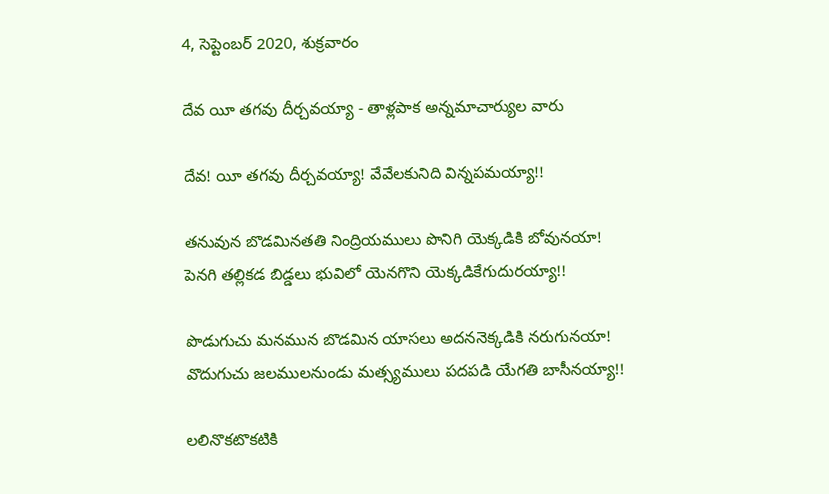4, సెప్టెంబర్ 2020, శుక్రవారం

దేవ యీ తగవు దీర్చవయ్యా - తాళ్లపాక అన్నమాచార్యుల వారు

దేవ! యీ తగవు దీర్చవయ్యా! వేవేలకునిది విన్నపమయ్యా!!

తనువున బొడమినతతి నింద్రియములు పొనిగి యెక్కడికి బోవునయా!
పెనగి తల్లికడ బిడ్డలు భువిలో యెనగొని యెక్కడికేగుదురయ్యా!!

పొడుగుచు మనమున బొడమిన యాసలు అదననెక్కడికి నరుగునయా!
వొదుగుచు జలములనుండు మత్స్యములు పదపడి యేగతి బాసీనయ్యా!!

లలినొకటొకటికి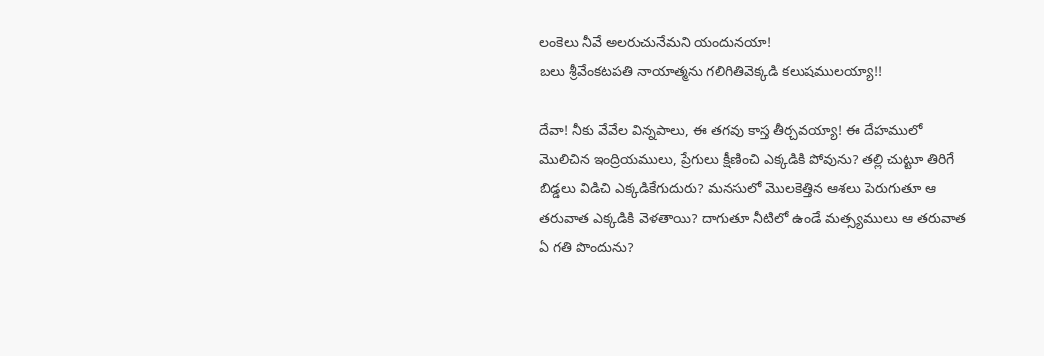లంకెలు నీవే అలరుచునేమని యందునయా!
బలు శ్రీవేంకటపతి నాయాత్మను గలిగితివెక్కడి కలుషములయ్యా!!

దేవా! నీకు వేవేల విన్నపాలు, ఈ తగవు కాస్త తీర్చవయ్యా! ఈ దేహములో మొలిచిన ఇంద్రియములు, ప్రేగులు క్షీణించి ఎక్కడికి పోవును? తల్లి చుట్టూ తిరిగే బిడ్డలు విడిచి ఎక్కడికేగుదురు? మనసులో మొలకెత్తిన ఆశలు పెరుగుతూ ఆ తరువాత ఎక్కడికి వెళతాయి? దాగుతూ నీటిలో ఉండే మత్స్యములు ఆ తరువాత ఏ గతి పొందును?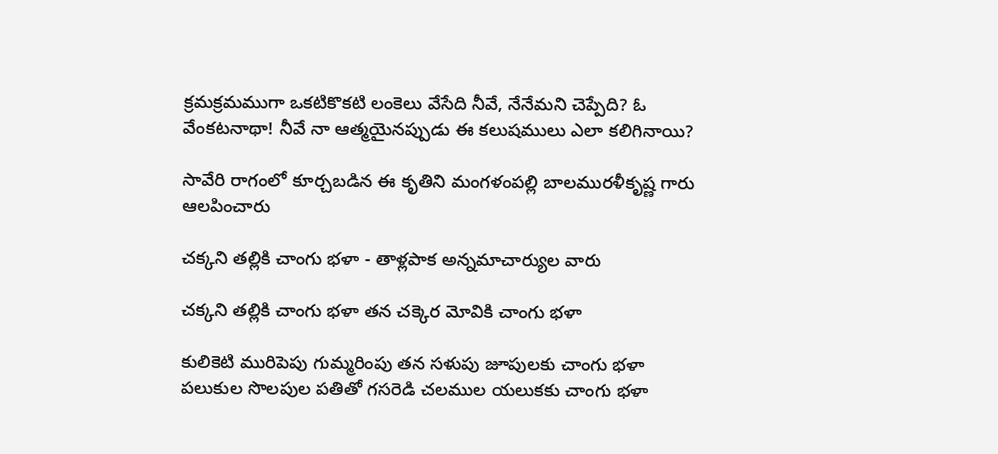క్రమక్రమముగా ఒకటికొకటి లంకెలు వేసేది నీవే, నేనేమని చెప్పేది? ఓ వేంకటనాథా! నీవే నా ఆత్మయైనప్పుడు ఈ కలుషములు ఎలా కలిగినాయి?

సావేరి రాగంలో కూర్చబడిన ఈ కృతిని మంగళంపల్లి బాలమురళీకృష్ణ గారు ఆలపించారు

చక్కని తల్లికి చాంగు భళా - తాళ్లపాక అన్నమాచార్యుల వారు

చక్కని తల్లికి చాంగు భళా తన చక్కెర మోవికి చాంగు భళా

కులికెటి మురిపెపు గుమ్మరింపు తన సళుపు జూపులకు చాంగు భళా
పలుకుల సొలపుల పతితో గసరెడి చలముల యలుకకు చాంగు భళా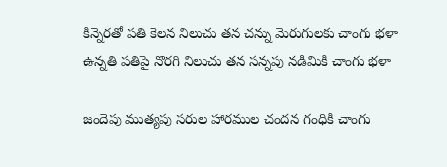కిన్నెరతో పతి కెలన నిలుచు తన చన్ను మెరుగులకు చాంగు భళా
ఉన్నతి పతిపై నొరగి నిలుచు తన సన్నపు నడిమికి చాంగు భళా

జందెపు ముత్యపు సరుల హారముల చందన గంధికి చాంగు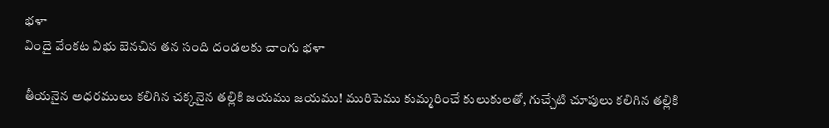భళా
విందై వేంకట విభు బెనచిన తన సంది దండలకు చాంగు భళా

తీయనైన అధరములు కలిగిన చక్కనైన తల్లికి జయము జయము! మురిపెము కుమ్మరించే కులుకులతో, గుచ్చేటి చూపులు కలిగిన తల్లికి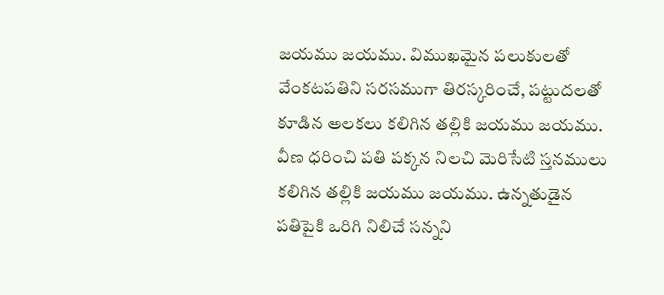జయము జయము. విముఖమైన పలుకులతో వేంకటపతిని సరసముగా తిరస్కరించే, పట్టుదలతో కూడిన అలకలు కలిగిన తల్లికి జయము జయము. వీణ ధరించి పతి పక్కన నిలచి మెరిసేటి స్తనములు కలిగిన తల్లికి జయము జయము. ఉన్నతుడైన పతిపైకి ఒరిగి నిలిచే సన్నని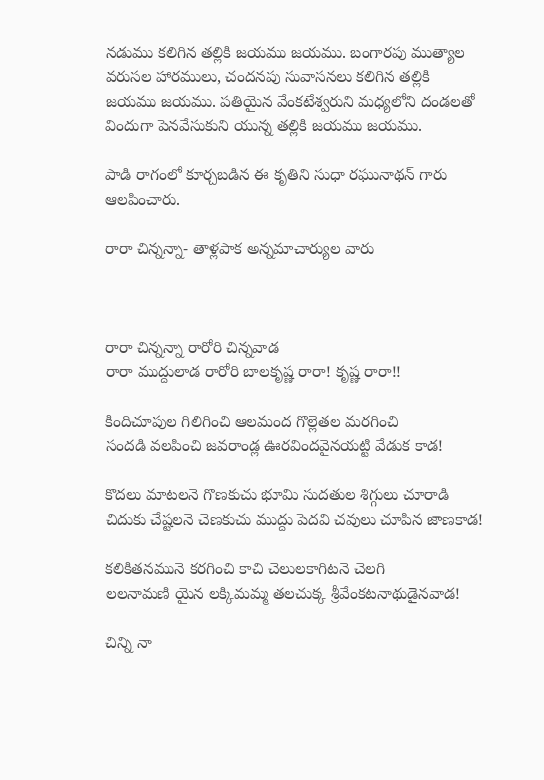నడుము కలిగిన తల్లికి జయము జయము. బంగారపు ముత్యాల వరుసల హారములు, చందనపు సువాసనలు కలిగిన తల్లికి జయము జయము. పతియైన వేంకటేశ్వరుని మధ్యలోని దండలతో విందుగా పెనవేసుకుని యున్న తల్లికి జయము జయము.

పాడి రాగంలో కూర్చబడిన ఈ కృతిని సుధా రఘునాథన్ గారు ఆలపించారు.

రారా చిన్నన్నా- తాళ్లపాక అన్నమాచార్యుల వారు



రారా చిన్నన్నా రారోరి చిన్నవాడ
రారా ముద్దులాడ రారోరి బాలకృష్ణ రారా! కృష్ణ రారా!!

కిందిచూపుల గిలిగించి ఆలమంద గొల్లెతల మరగించి
సందడి వలపించి జవరాండ్ల ఊరవిందవైనయట్టి వేడుక కాడ!

కొదలు మాటలనె గొణకుచు భూమి సుదతుల శిగ్గులు చూరాడి
చిదుకు చేష్టలనె చెణకుచు ముద్దు పెదవి చవులు చూపిన జాణకాడ!

కలికితనమునె కరగించి కాచి చెలులకాగిటనె చెలగి
లలనామణి యైన లక్కిమమ్మ తలచుక్క శ్రీవేంకటనాథుడైనవాడ!

చిన్ని నా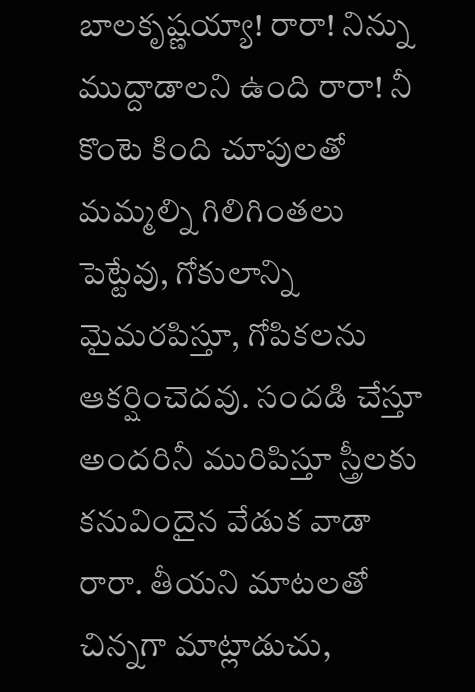బాలకృష్ణయ్యా! రారా! నిన్ను ముద్దాడాలని ఉంది రారా! నీ కొంటె కింది చూపులతో మమ్మల్ని గిలిగింతలు పెట్టేవు, గోకులాన్ని మైమరపిస్తూ, గోపికలను ఆకర్షించెదవు. సందడి చేస్తూ అందరినీ మురిపిస్తూ స్త్రీలకు కనువిందైన వేడుక వాడా రారా. తీయని మాటలతో చిన్నగా మాట్లాడుచు,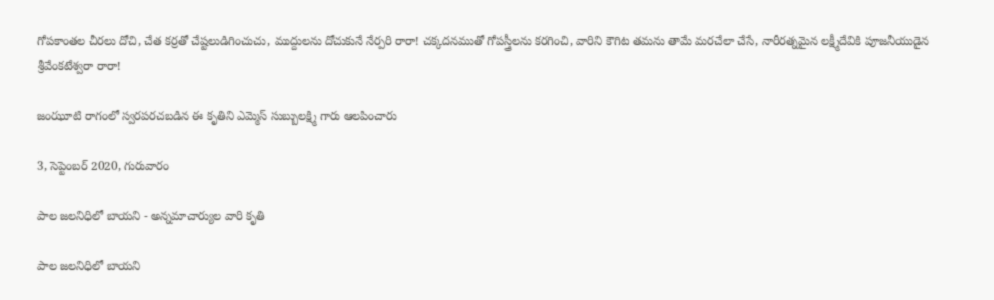గోపకాంతల చీరలు దోచి, చేత కర్రతో చేష్టలుడిగించుచు, ముద్దులను దోచుకునే నేర్పరి రారా! చక్కదనముతో గోపస్త్రీలను కరగించి, వారిని కౌగిట తమను తామే మరచేలా చేసే, నారీరత్నమైన లక్ష్మీదేవికి పూజనీయుడైన శ్రీవేంకటేశ్వరా రారా!

జంఝూటి రాగంలో స్వరపరచబడిన ఈ కృతిని ఎమ్మెస్ సుబ్బులక్ష్మి గారు ఆలపించారు

3, సెప్టెంబర్ 2020, గురువారం

పాల జలనిధిలో బాయని - అన్నమాచార్యుల వారి కృతి

పాల జలనిధిలో బాయని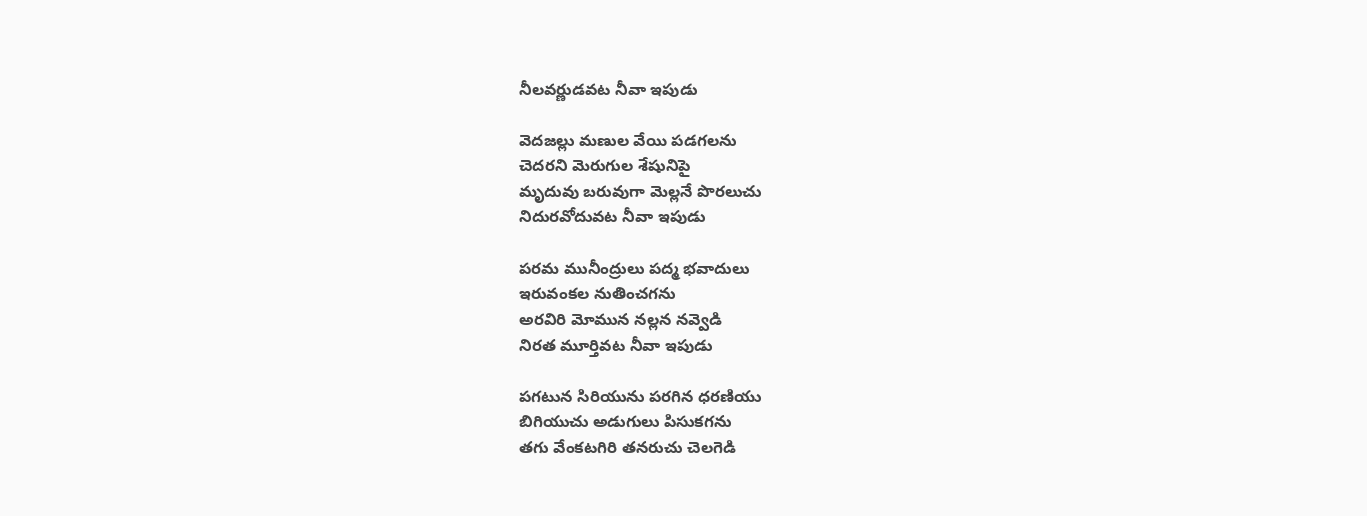నీలవర్ణుడవట నీవా ఇపుడు

వెదజల్లు మణుల వేయి పడగలను
చెదరని మెరుగుల శేషునిపై
మృదువు బరువుగా మెల్లనే పొరలుచు
నిదురవోదువట నీవా ఇపుడు

పరమ మునీంద్రులు పద్మ భవాదులు
ఇరువంకల నుతించగను
అరవిరి మోమున నల్లన నవ్వెడి
నిరత మూర్తివట నీవా ఇపుడు

పగటున సిరియును పరగిన ధరణియు
బిగియుచు అడుగులు పిసుకగను
తగు వేంకటగిరి తనరుచు చెలగెడి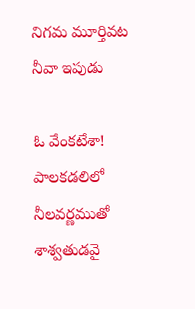నిగమ మూర్తివట నీవా ఇపుడు

ఓ వేంకటేశా! పాలకడలిలో నీలవర్ణముతో శాశ్వతుడవై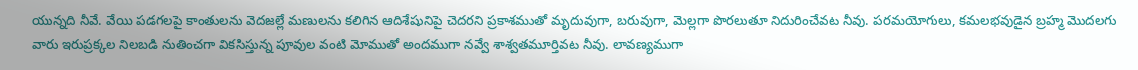యున్నది నీవే. వేయి పడగలపై కాంతులను వెదజల్లే మణులను కలిగిన ఆదిశేషునిపై చెదరని ప్రకాశముతో మృదువుగా, బరువుగా, మెల్లగా పొరలుతూ నిదురించేవట నీవు. పరమయోగులు, కమలభవుడైన బ్రహ్మ మొదలగు వారు ఇరుప్రక్కల నిలబడి నుతించగా వికసిస్తున్న పూవుల వంటి మోముతో అందముగా నవ్వే శాశ్వతమూర్తివట నీవు. లావణ్యముగా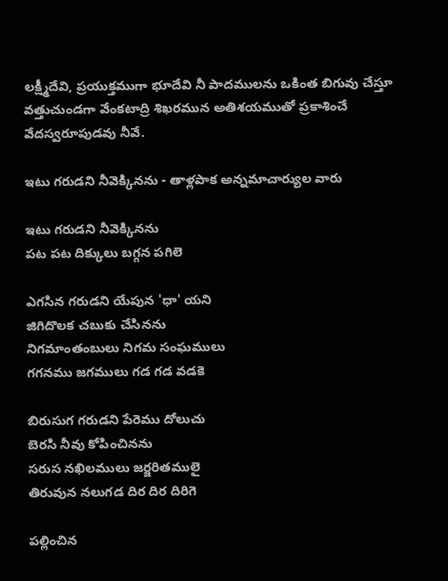లక్ష్మీదేవి, ప్రయుక్తముగా భూదేవి నీ పాదములను ఒకింత బిగువు చేస్తూ వత్తుచుండగా వేంకటాద్రి శిఖరమున అతిశయముతో ప్రకాశించే వేదస్వరూపుడవు నీవే.

ఇటు గరుడని నీవెక్కినను - తాళ్లపాక అన్నమాచార్యుల వారు

ఇటు గరుడని నీవెక్కినను
పట పట దిక్కులు బగ్గన పగిలె

ఎగసిన గరుడని యేపున 'ధా' యని
జిగిదొలక చబుకు చేసినను
నిగమాంతంబులు నిగమ సంఘములు
గగనము జగములు గడ గడ వడకె

బిరుసుగ గరుడని పేరెము దోలుచు
బెరసి నీవు కోపించినను
సరుస నఖిలములు జర్జరితములై
తిరువున నలుగడ దిర దిర దిరిగె

పల్లించిన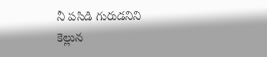నీ పసిడి గురుడనిని
కెల్లున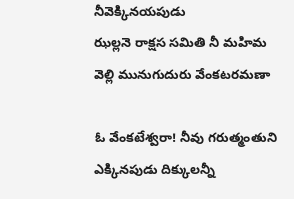నీవెక్కినయపుడు
ఝల్లనె రాక్షస సమితి నీ మహిమ
వెల్లి మునుగుదురు వేంకటరమణా

ఓ వేంకటేశ్వరా! నీవు గరుత్మంతుని ఎక్కినపుడు దిక్కులన్నీ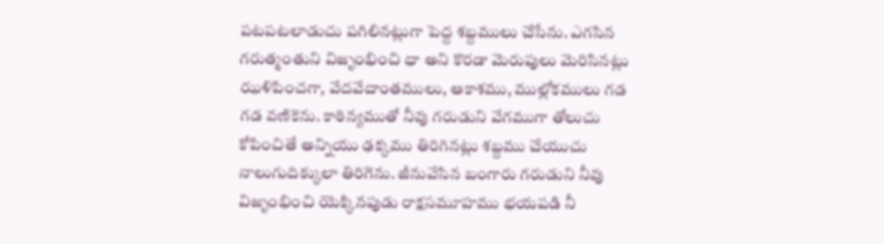పటపటలాడుచు పగిలినట్లుగా పెద్ద శబ్దములు చేసేను. ఎగసిన గరుత్మంతుని విజృంభించి ధా అని కొరడా మెరుపులు మెరిసినట్లు ఝళిపించగా, వేదవేదాంతములు, ఆకాశము, ముల్లోకములు గడ గడ వణికెను. కాఠిన్యముతో నీవు గరుడుని వేగముగా తోలుచు కోపించితే అన్నియు ఢక్కము తిరిగినట్లు శబ్దము చేయుచు నాలుగుదిక్కులా తిరిగెను. జీనువేసిన బంగారు గరుడుని నీవు విజృంభించి యెక్కినపుడు రాక్షసమూహము భయపడి నీ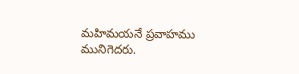మహిమయనే ప్రవాహము మునిగెదరు.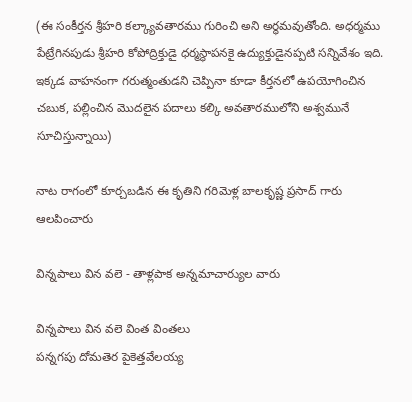(ఈ సంకీర్తన శ్రీహరి కల్క్యావతారము గురించి అని అర్థమవుతోంది. అధర్మము పేట్రేగినపుడు శ్రీహరి కోపోద్రిక్తుడై ధర్మస్థాపనకై ఉద్యుక్తుడైనప్పటి సన్నివేశం ఇది. ఇక్కడ వాహనంగా గరుత్మంతుడని చెప్పినా కూడా కీర్తనలో ఉపయోగించిన చబుక, పల్లించిన మొదలైన పదాలు కల్కి అవతారములోని అశ్వమునే సూచిస్తున్నాయి)

నాట రాగంలో కూర్చబడిన ఈ కృతిని గరిమెళ్ల బాలకృష్ణ ప్రసాద్ గారు ఆలపించారు

విన్నపాలు విన వలె - తాళ్లపాక అన్నమాచార్యుల వారు

విన్నపాలు విన వలె వింత వింతలు
పన్నగపు దోమతెర పైకెత్తవేలయ్య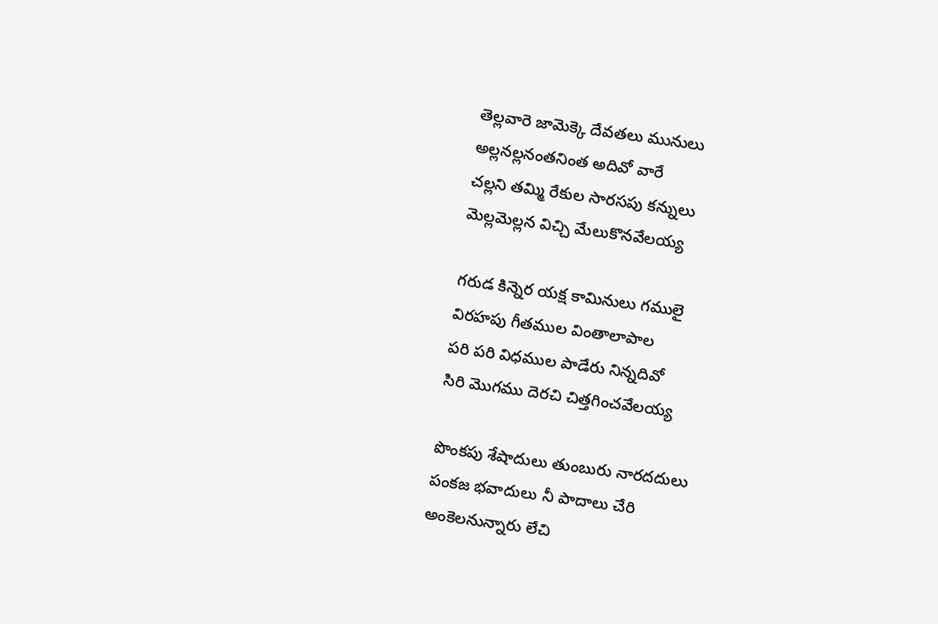తెల్లవారె జామెక్కె దేవతలు మునులు
అల్లనల్లనంతనింత అదివో వారే
చల్లని తమ్మి రేకుల సారసపు కన్నులు
మెల్లమెల్లన విచ్చి మేలుకొనవేలయ్య

గరుడ కిన్నెర యక్ష కామినులు గములై
విరహపు గీతముల వింతాలాపాల
పరి పరి విధముల పాడేరు నిన్నదివో
సిరి మొగము దెరచి చిత్తగించవేలయ్య

పొంకపు శేషాదులు తుంబురు నారదదులు
పంకజ భవాదులు నీ పాదాలు చేరి
అంకెలనున్నారు లేచి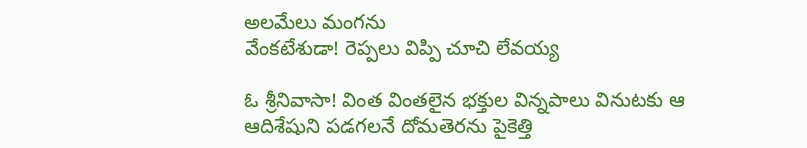అలమేలు మంగను
వేంకటేశుడా! రెప్పలు విప్పి చూచి లేవయ్య

ఓ శ్రీనివాసా! వింత వింతలైన భక్తుల విన్నపాలు వినుటకు ఆ ఆదిశేషుని పడగలనే దోమతెరను పైకెత్తి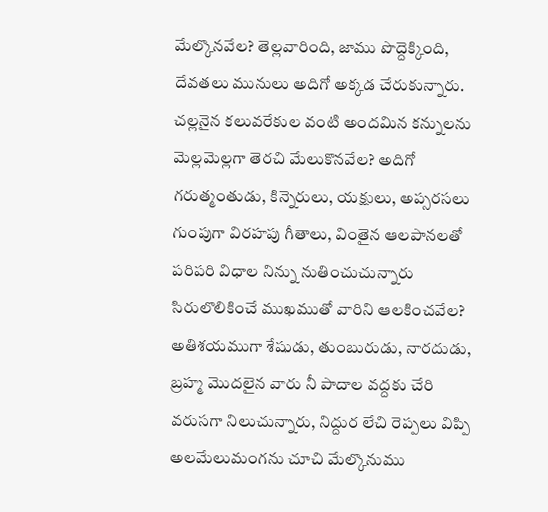మేల్కొనవేల? తెల్లవారింది, జాము పొద్దెక్కింది, దేవతలు మునులు అదిగో అక్కడ చేరుకున్నారు. చల్లనైన కలువరేకుల వంటి అందమిన కన్నులను మెల్లమెల్లగా తెరచి మేలుకొనవేల? అదిగో గరుత్మంతుడు, కిన్నెరులు, యక్షులు, అప్సరసలు గుంపుగా విరహపు గీతాలు, వింతైన ఆలపానలతో పరిపరి విధాల నిన్ను నుతించుచున్నారు సిరులొలికించే ముఖముతో వారిని ఆలకించవేల? అతిశయముగా శేషుడు, తుంబురుడు, నారదుడు, బ్రహ్మ మొదలైన వారు నీ పాదాల వద్దకు చేరి వరుసగా నిలుచున్నారు, నిద్దుర లేచి రెప్పలు విప్పి అలమేలుమంగను చూచి మేల్కొనుము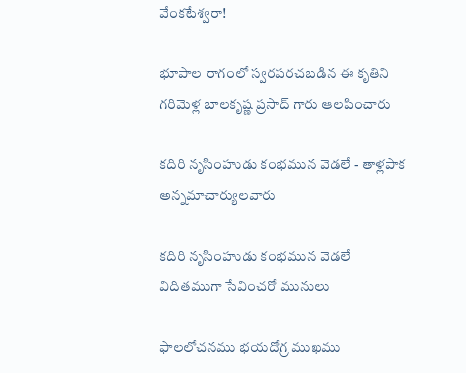వేంకటేశ్వరా!

భూపాల రాగంలో స్వరపరచబడిన ఈ కృతిని గరిమెళ్ల బాలకృష్ణ ప్రసాద్ గారు ఆలపించారు

కదిరి నృసింహుడు కంభమున వెడలే - తాళ్లపాక అన్నమాచార్యులవారు

కదిరి నృసింహుడు కంభమున వెడలే
విదితముగా సేవించరో మునులు

ఫాలలోచనము భయదోగ్ర ముఖము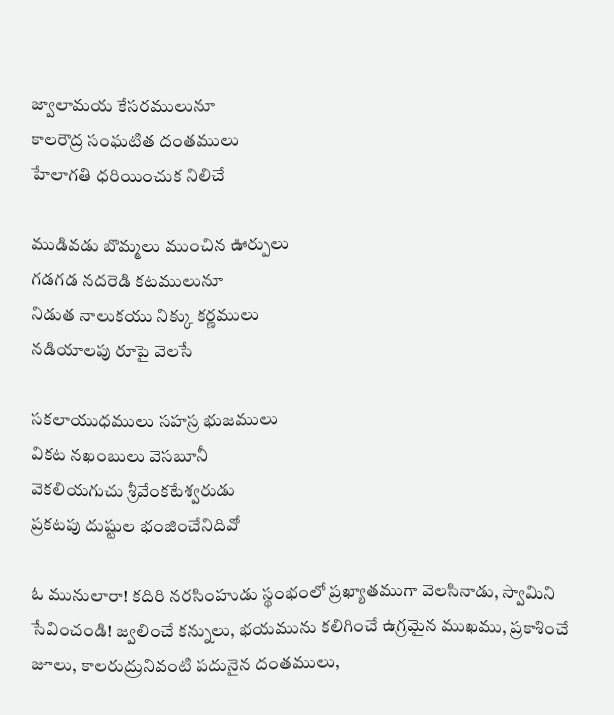జ్వాలామయ కేసరములునూ
కాలరౌద్ర సంఘటిత దంతములు
హేలాగతి ధరియించుక నిలిచే

ముడివడు బొమ్మలు ముంచిన ఊర్పులు
గడగడ నదరెడి కటములునూ
నిడుత నాలుకయు నిక్కు కర్ణములు
నడియాలపు రూపై వెలసే

సకలాయుధములు సహస్ర భుజములు
వికట నఖంబులు వెసబూనీ
వెకలియగుచు శ్రీవేంకటేశ్వరుడు
ప్రకటపు దుష్టుల భంజించేనిదివో

ఓ మునులారా! కదిరి నరసింహుడు స్థంభంలో ప్రఖ్యాతముగా వెలసినాడు, స్వామిని సేవించండి! జ్వలించే కన్నులు, భయమును కలిగించే ఉగ్రమైన ముఖము, ప్రకాశించే జూలు, కాలరుద్రునివంటి పదునైన దంతములు,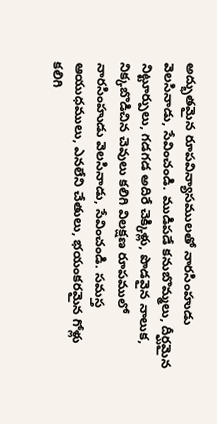అద్భుతమైన రూపవిన్యాసములతో నారసింహుడు వెలసినాడు, సేవించండి. ముడిపడే కనుబొమ్మలు, దీర్ఘమైన నిట్టూర్పులు, గడగడ అదిరే చెక్కిళ్లు, పొడవైన నాలుక, నిక్కబొడిచిన చెవులు కలిగి విలక్షణ రూపములో నారసింహుడు వెలసినాడు, సేవించండి. సమస్త ఆయుధములు, ఎనలేని చేతులు, భయంకరమైన గోళ్లు కలిగి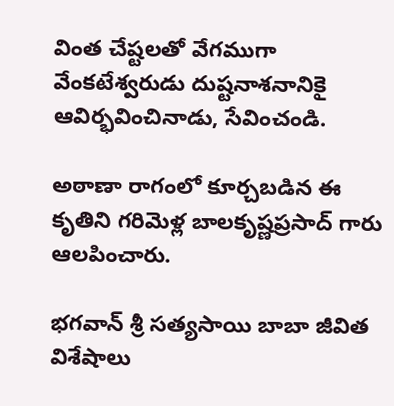వింత చేష్టలతో వేగముగా వేంకటేశ్వరుడు దుష్టనాశనానికై ఆవిర్భవించినాడు, సేవించండి.

అఠాణా రాగంలో కూర్చబడిన ఈ కృతిని గరిమెళ్ల బాలకృష్ణప్రసాద్ గారు ఆలపించారు.

భగవాన్ శ్రీ సత్యసాయి బాబా జీవిత విశేషాలు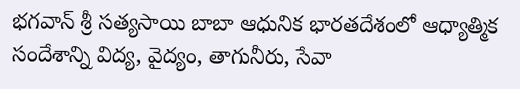భగవాన్ శ్రీ సత్యసాయి బాబా ఆధునిక భారతదేశంలో ఆధ్యాత్మిక సందేశాన్ని విద్య, వైద్యం, తాగునీరు, సేవా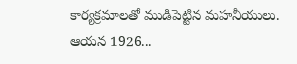కార్యక్రమాలతో ముడిపెట్టిన మహనీయులు. ఆయన 1926...